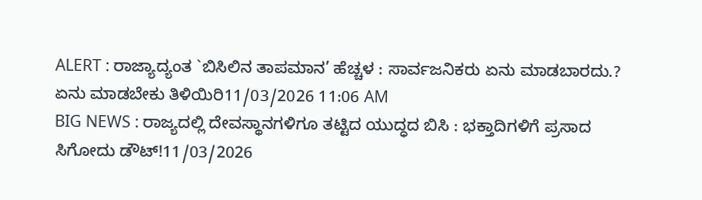ALERT : ರಾಜ್ಯಾದ್ಯಂತ `ಬಿಸಿಲಿನ ತಾಪಮಾನ’ ಹೆಚ್ಚಳ : ಸಾರ್ವಜನಿಕರು ಏನು ಮಾಡಬಾರದು.? ಏನು ಮಾಡಬೇಕು ತಿಳಿಯಿರಿ11/03/2026 11:06 AM
BIG NEWS : ರಾಜ್ಯದಲ್ಲಿ ದೇವಸ್ಥಾನಗಳಿಗೂ ತಟ್ಟಿದ ಯುದ್ಧದ ಬಿಸಿ : ಭಕ್ತಾದಿಗಳಿಗೆ ಪ್ರಸಾದ ಸಿಗೋದು ಡೌಟ್!11/03/2026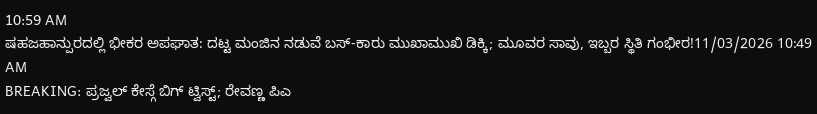10:59 AM
ಷಹಜಹಾನ್ಪುರದಲ್ಲಿ ಭೀಕರ ಅಪಘಾತ: ದಟ್ಟ ಮಂಜಿನ ನಡುವೆ ಬಸ್-ಕಾರು ಮುಖಾಮುಖಿ ಡಿಕ್ಕಿ; ಮೂವರ ಸಾವು, ಇಬ್ಬರ ಸ್ಥಿತಿ ಗಂಭೀರ!11/03/2026 10:49 AM
BREAKING: ಪ್ರಜ್ವಲ್ ಕೇಸ್ಗೆ ಬಿಗ್ ಟ್ವಿಸ್ಟ್; ರೇವಣ್ಣ ಪಿಎ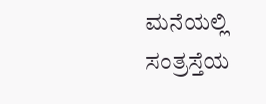ಮನೆಯಲ್ಲಿ ಸಂತ್ರಸ್ತೆಯ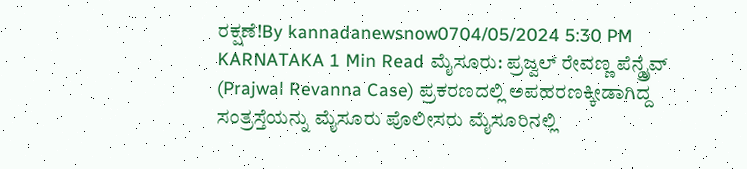ರಕ್ಷಣೆ!By kannadanewsnow0704/05/2024 5:30 PM KARNATAKA 1 Min Read ಮೈಸೂರು: ಪ್ರಜ್ವಲ್ ರೇವಣ್ಣ ಪೆನ್ಡ್ರೈವ್ (Prajwal Revanna Case) ಪ್ರಕರಣದಲ್ಲಿ ಅಪಹರಣಕ್ಕೀಡಾಗಿದ್ದ ಸಂತ್ರಸ್ತೆಯನ್ನು ಮೈಸೂರು ಪೊಲೀಸರು ಮೈಸೂರಿನಲ್ಲಿ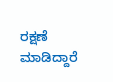ರಕ್ಷಣೆ ಮಾಡಿದ್ದಾರೆ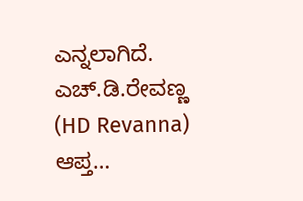ಎನ್ನಲಾಗಿದೆ. ಎಚ್.ಡಿ.ರೇವಣ್ಣ (HD Revanna) ಆಪ್ತ…